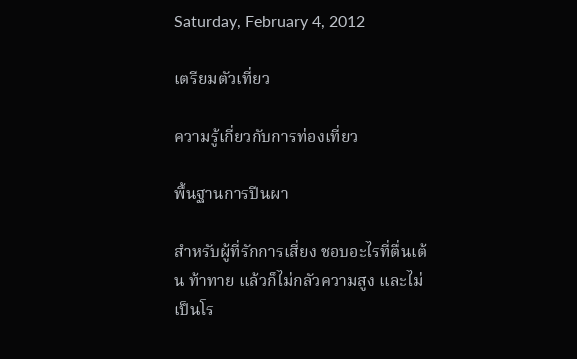Saturday, February 4, 2012

เตรียมตัวเที่ยว

ความรู้เกี่ยวกับการท่องเที่ยว

พื้นฐานการปีนผา

สำหรับผู้ที่รักการเสี่ยง ชอบอะไรที่ตื่นเต้น ท้าทาย แล้วก็ไม่กลัวความสูง และไม่เป็นโร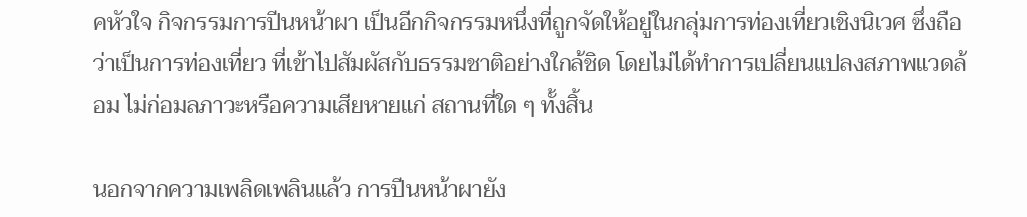คหัวใจ กิจกรรมการปีนหน้าผา เป็นอีกกิจกรรมหนึ่งที่ถูกจัดให้อยู่ในกลุ่มการท่องเที่ยวเชิงนิเวศ ซึ่งถือว่าเป็นการท่องเที่ยว ที่เข้าไปสัมผัสกับธรรมชาติอย่างใกล้ชิด โดยไม่ได้ทำการเปลี่ยนแปลงสภาพแวดล้อม ไม่ก่อมลภาวะหรือความเสียหายแก่ สถานที่ใด ๆ ทั้งสิ้น

นอกจากความเพลิดเพลินแล้ว การปีนหน้าผายัง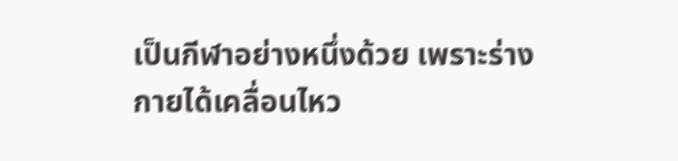เป็นกีฬาอย่างหนึ่งด้วย เพราะร่างกายได้เคลื่อนไหว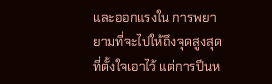และออกแรงใน การพยายามที่จะไปให้ถึงจุดสูงสุดที่ตั้งใจเอาไว้ แต่การปีนห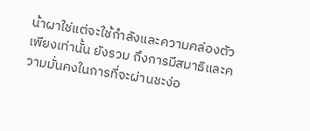น้าผาใช่แต่จะใช้กำลังและความคล่องตัวเพียงเท่านั้น ยังรวม ถึงการมีสมาธิและความมั่นคงในการที่จะผ่านชะง่อ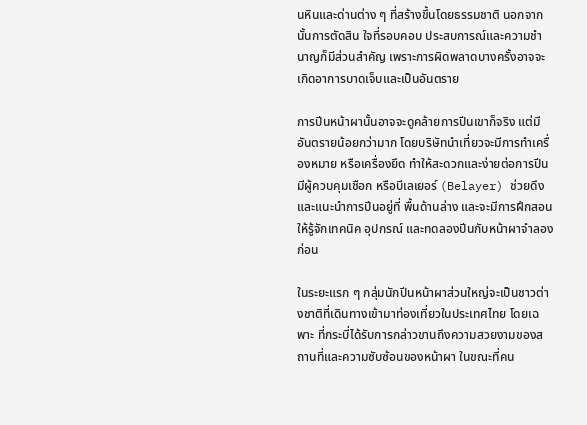นหินและด่านต่าง ๆ ที่สร้างขึ้นโดยธรรมชาติ นอกจากนั้นการตัดสิน ใจที่รอบคอบ ประสบการณ์และความชำนาญก็มีส่วนสำคัญ เพราะการผิดพลาดบางครั้งอาจจะเกิดอาการบาดเจ็บและเป็นอันตราย

การปีนหน้าผานั้นอาจจะดูคล้ายการปีนเขาก็จริง แต่มีอันตรายน้อยกว่ามาก โดยบริษัทนำเที่ยวจะมีการทำเครื่องหมาย หรือเครื่องยึด ทำให้สะดวกและง่ายต่อการปีน มีผู้ควบคุมเชือก หรือบีเลเยอร์ (Belayer) ช่วยดึงและแนะนำการปีนอยู่ที่ พื้นด้านล่าง และจะมีการฝึกสอนให้รู้จักเทคนิค อุปกรณ์ และทดลองปีนกับหน้าผาจำลองก่อน

ในระยะแรก ๆ กลุ่มนักปีนหน้าผาส่วนใหญ่จะเป็นชาวต่างชาติที่เดินทางเข้ามาท่องเที่ยวในประเทศไทย โดยเฉพาะ ที่กระบี่ได้รับการกล่าวขานถึงความสวยงามของสถานที่และความซับซ้อนของหน้าผา ในขณะที่คน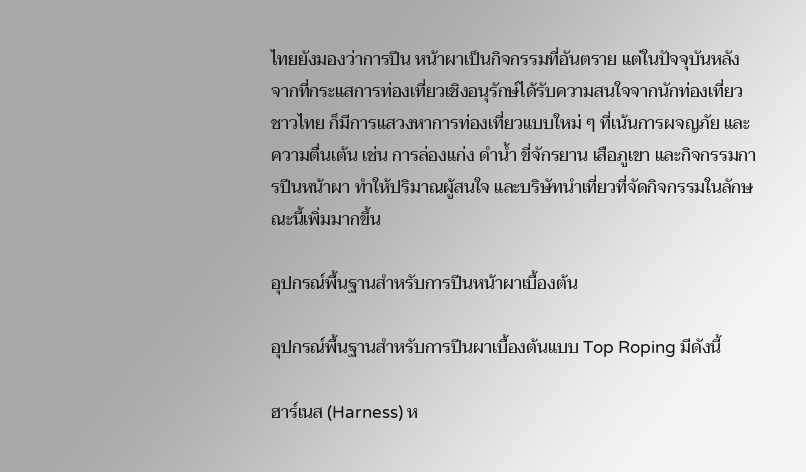ไทยยังมองว่าการปีน หน้าผาเป็นกิจกรรมที่อันตราย แต่ในปัจจุบันหลังจากที่กระแสการท่องเที่ยวเชิงอนุรักษ์ได้รับความสนใจจากนักท่องเที่ยว ชาวไทย ก็มีการแสวงหาการท่องเที่ยวแบบใหม่ ๆ ที่เน้นการผจญภัย และความตื่นเต้น เช่น การล่องแก่ง ดำน้ำ ขี่จักรยาน เสือภูเขา และกิจกรรมการปีนหน้าผา ทำให้ปริมาณผู้สนใจ และบริษัทนำเที่ยวที่จัดกิจกรรมในลักษณะนี้เพิ่มมากขึ้น

อุปกรณ์พื้นฐานสำหรับการปีนหน้าผาเบื้องต้น

อุปกรณ์พื้นฐานสำหรับการปีนผาเบื้องต้นแบบ Top Roping มีดังนี้

ฮาร์เนส (Harness) ห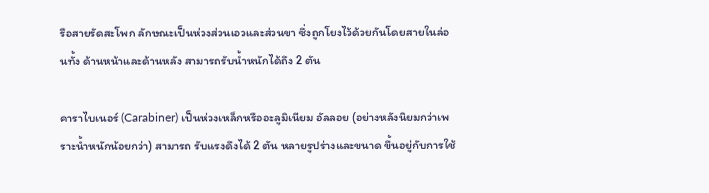รือสายรัดสะโพก ลักษณะเป็นห่วงส่วนเอวและส่วนขา ซึ่งถูกโยงไว้ด้วยกันโดยสายในล่อนทั้ง ด้านหน้าและด้านหลัง สามารถรับน้ำหนักได้ถึง 2 ตัน

คาราไบเนอร์ (Carabiner) เป็นห่วงเหล็กหรืออะลูมิเนียม อัลลอย (อย่างหลังนิยมกว่าเพราะน้ำหนักน้อยกว่า) สามารถ รับแรงดึงได้ 2 ตัน หลายรูปร่างและขนาด ขึ้นอยู่กับการใช้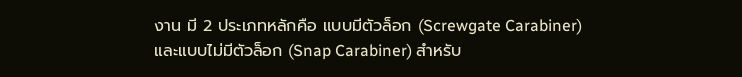งาน มี 2 ประเภทหลักคือ แบบมีตัวล็อก (Screwgate Carabiner) และแบบไม่มีตัวล็อก (Snap Carabiner) สำหรับ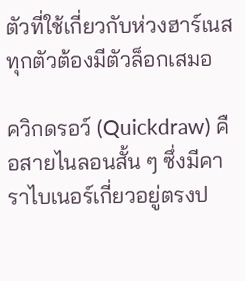ตัวที่ใช้เกี่ยวกับห่วงฮาร์เนสทุกตัวต้องมีตัวล็อกเสมอ

ควิกดรอว์ (Quickdraw) คือสายไนลอนสั้น ๆ ซึ่งมีคาราไบเนอร์เกี่ยวอยู่ตรงป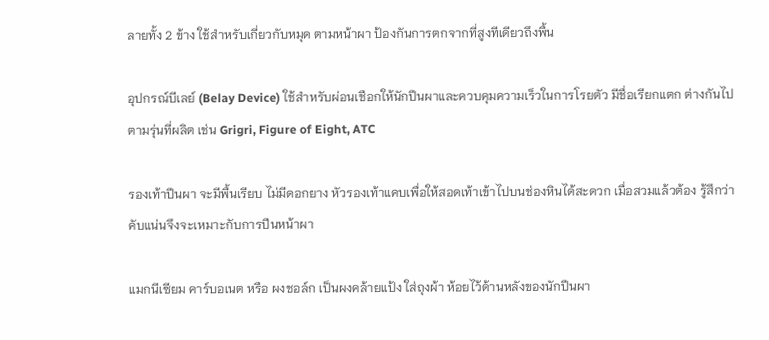ลายทั้ง 2 ข้าง ใช้สำหรับเกี่ยวกับหมุด ตามหน้าผา ป้องกันการตกจากที่สูงทีเดียวถึงพื้น

อุปกรณ์บีเลย์ (Belay Device) ใช้สำหรับผ่อนเชือกให้นักปีนผาและควบคุมความเร็วในการโรยตัว มีชื่อเรียกแตก ต่างกันไปตามรุ่นที่ผลิต เช่น Grigri, Figure of Eight, ATC

รองเท้าปีนผา จะมีพื้นเรียบ ไม่มีดอกยาง หัวรองเท้าแคบเพื่อให้สอดเท้าเข้าไปบนช่องหินได้สะดวก เมื่อสวมแล้วต้อง รู้สึกว่าคับแน่นจึงจะเหมาะกับการปีนหน้าผา

แมกนีเซียม คาร์บอเนต หรือ ผงชอล์ก เป็นผงคล้ายแป้ง ใส่ถุงผ้า ห้อยไว้ด้านหลังของนักปีนผา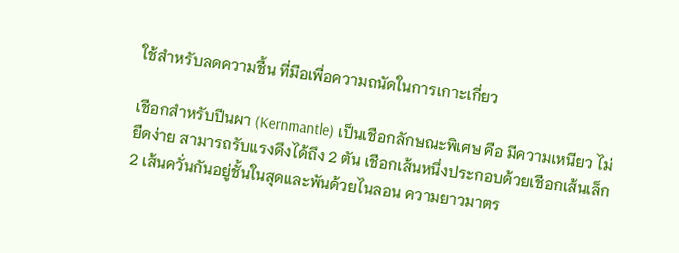ใช้สำหรับลดความชื้น ที่มือเพื่อความถนัดในการเกาะเกี่ยว

เชือกสำหรับปีนผา (Kernmantle) เป็นเชือกลักษณะพิเศษ คือ มีความเหนียว ไม่ยืดง่าย สามารถรับแรงดึงได้ถึง 2 ตัน เชือกเส้นหนึ่งประกอบด้วยเชือกเส้นเล็ก 2 เส้นควั่นกันอยู่ชั้นในสุดและพันด้วยไนลอน ความยาวมาตร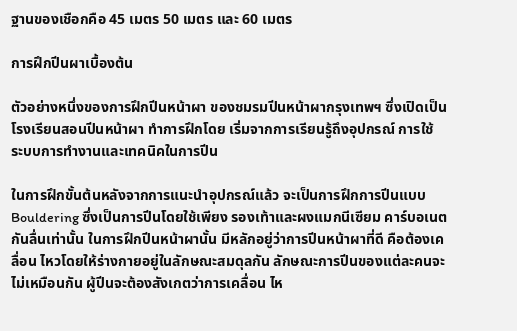ฐานของเชือกคือ 45 เมตร 50 เมตร และ 60 เมตร

การฝึกปีนผาเบื้องต้น

ตัวอย่างหนึ่งของการฝึกปีนหน้าผา ของชมรมปีนหน้าผากรุงเทพฯ ซึ่งเปิดเป็นโรงเรียนสอนปีนหน้าผา ทำการฝึกโดย เริ่มจากการเรียนรู้ถึงอุปกรณ์ การใช้ ระบบการทำงานและเทคนิคในการปีน

ในการฝึกขั้นต้นหลังจากการแนะนำอุปกรณ์แล้ว จะเป็นการฝึกการปีนแบบ Bouldering ซึ่งเป็นการปีนโดยใช้เพียง รองเท้าและผงแมกนีเซียม คาร์บอเนตกันลื่นเท่านั้น ในการฝึกปีนหน้าผานั้น มีหลักอยู่ว่าการปีนหน้าผาที่ดี คือต้องเคลื่อน ไหวโดยให้ร่างกายอยู่ในลักษณะสมดุลกัน ลักษณะการปีนของแต่ละคนจะไม่เหมือนกัน ผู้ปีนจะต้องสังเกตว่าการเคลื่อน ไห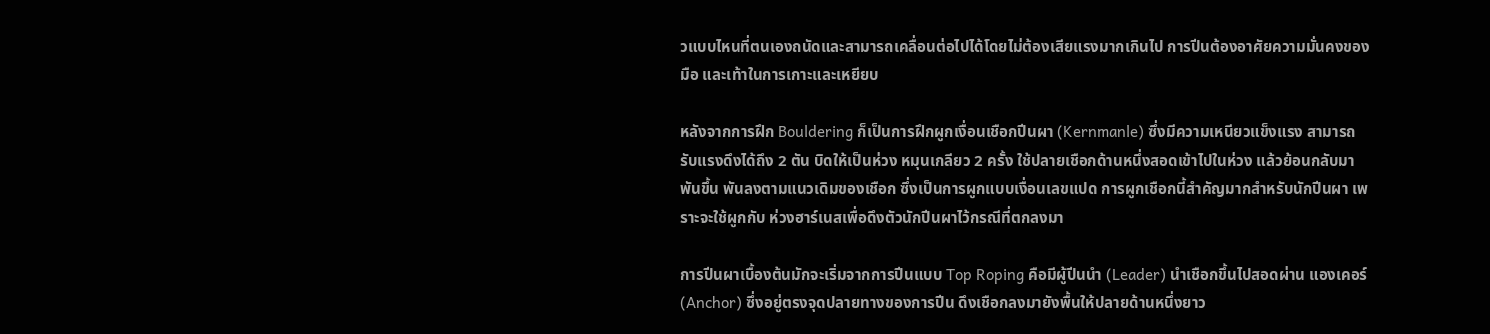วแบบไหนที่ตนเองถนัดและสามารถเคลื่อนต่อไปได้โดยไม่ต้องเสียแรงมากเกินไป การปีนต้องอาศัยความมั่นคงของมือ และเท้าในการเกาะและเหยียบ

หลังจากการฝึก Bouldering ก็เป็นการฝึกผูกเงื่อนเชือกปีนผา (Kernmanle) ซึ่งมีความเหนียวแข็งแรง สามารถ รับแรงดึงได้ถึง 2 ตัน บิดให้เป็นห่วง หมุนเกลียว 2 ครั้ง ใช้ปลายเชือกด้านหนึ่งสอดเข้าไปในห่วง แล้วย้อนกลับมาพันขึ้น พันลงตามแนวเดิมของเชือก ซึ่งเป็นการผูกแบบเงื่อนเลขแปด การผูกเชือกนี้สำคัญมากสำหรับนักปีนผา เพราะจะใช้ผูกกับ ห่วงฮาร์เนสเพื่อดึงตัวนักปีนผาไว้กรณีที่ตกลงมา

การปีนผาเบื้องต้นมักจะเริ่มจากการปีนแบบ Top Roping คือมีผู้ปีนนำ (Leader) นำเชือกขึ้นไปสอดผ่าน แองเคอร์ (Anchor) ซึ่งอยู่ตรงจุดปลายทางของการปีน ดึงเชือกลงมายังพื้นให้ปลายด้านหนึ่งยาว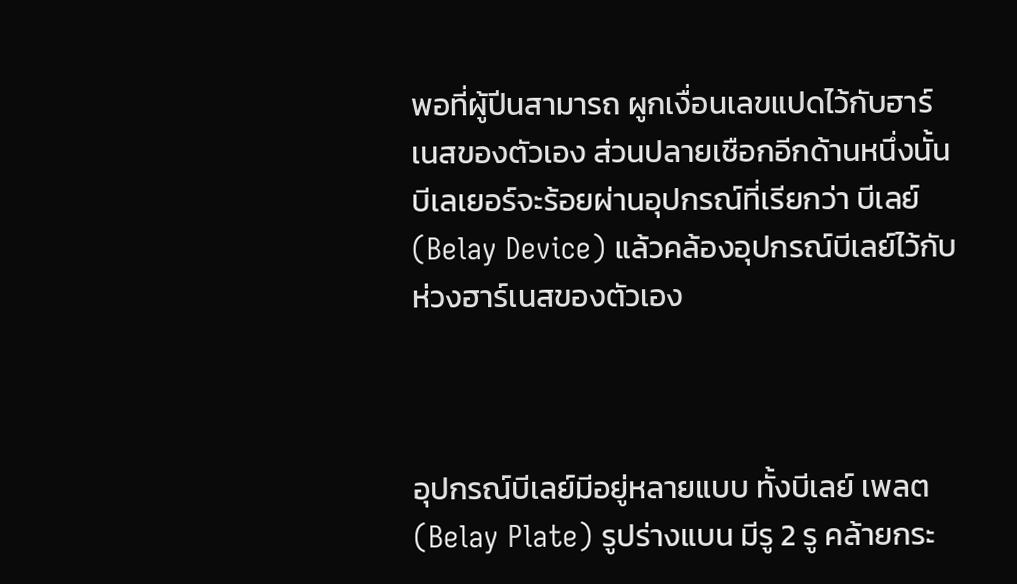พอที่ผู้ปีนสามารถ ผูกเงื่อนเลขแปดไว้กับฮาร์เนสของตัวเอง ส่วนปลายเชือกอีกด้านหนึ่งนั้น บีเลเยอร์จะร้อยผ่านอุปกรณ์ที่เรียกว่า บีเลย์ (Belay Device) แล้วคล้องอุปกรณ์บีเลย์ไว้กับห่วงฮาร์เนสของตัวเอง



อุปกรณ์บีเลย์มีอยู่หลายแบบ ทั้งบีเลย์ เพลต (Belay Plate) รูปร่างแบน มีรู 2 รู คล้ายกระ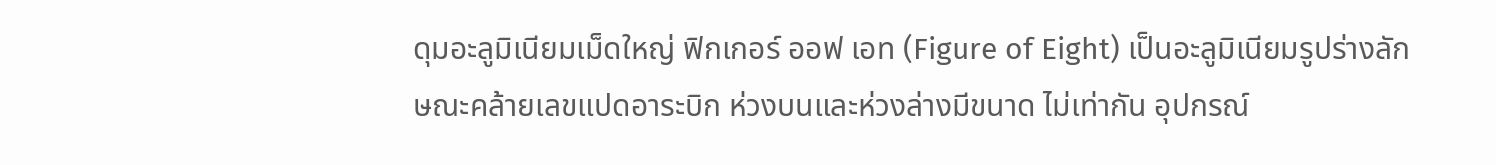ดุมอะลูมิเนียมเม็ดใหญ่ ฟิกเกอร์ ออฟ เอท (Figure of Eight) เป็นอะลูมิเนียมรูปร่างลักษณะคล้ายเลขแปดอาระบิก ห่วงบนและห่วงล่างมีขนาด ไม่เท่ากัน อุปกรณ์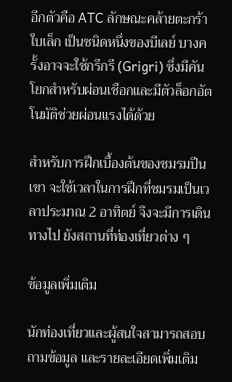อีกตัวคือ ATC ลักษณะคล้ายตะกร้าใบเล็ก เป็นชนิดหนึ่งของบีเลย์ บางครั้งอาจจะใช้กรีกรี (Grigri) ซึ่งมีคันโยกสำหรับผ่อนเชือกและมีตัวล็อกอัตโนมัติช่วยผ่อนแรงได้ด้วย

สำหรับการฝึกเบื้องต้นของชมรมปีนเขา จะใช้เวลาในการฝึกที่ชมรมเป็นเวลาประมาณ 2 อาทิตย์ จึงจะมีการเดินทางไป ยังสถานที่ท่องเที่ยวต่าง ๆ

ข้อมูลเพิ่มเติม

นักท่องเที่ยวและผู้สนใจสามารถสอบถามข้อมูล และรายละเอียดเพิ่มเติม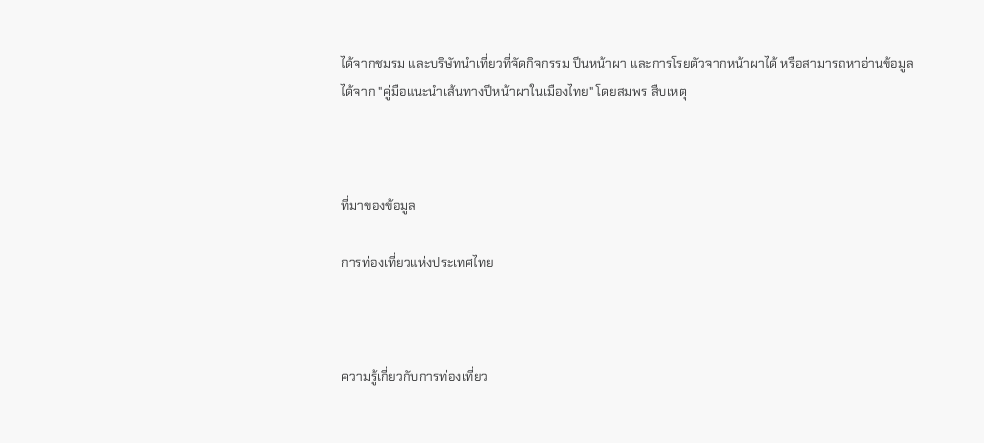ได้จากชมรม และบริษัทนำเที่ยวที่จัดกิจกรรม ปีนหน้าผา และการโรยตัวจากหน้าผาได้ หรือสามารถหาอ่านข้อมูลได้จาก "คู่มือแนะนำเส้นทางปีหน้าผาในเมืองไทย" โดยสมพร สืบเหตุ



ที่มาของข้อมูล

การท่องเที่ยวแห่งประเทศไทย



ความรู้เกี่ยวกับการท่องเที่ยว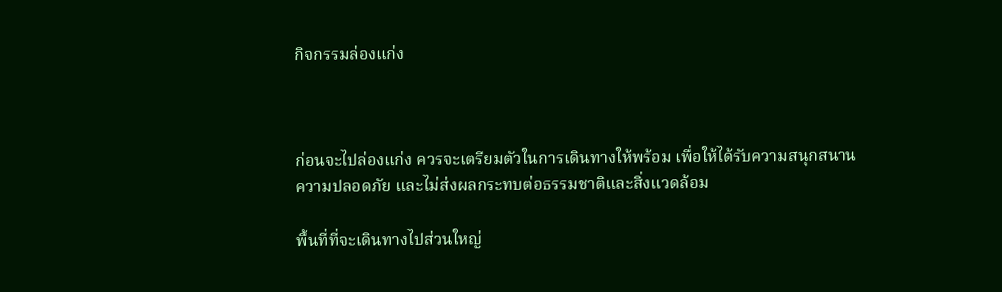กิจกรรมล่องแก่ง



ก่อนจะไปล่องแก่ง ควรจะเตรียมตัวในการเดินทางให้พร้อม เพื่อให้ได้รับความสนุกสนาน ความปลอดภัย และไม่ส่งผลกระทบต่อธรรมชาติและสิ่งแวดล้อม

พื้นที่ที่จะเดินทางไปส่วนใหญ่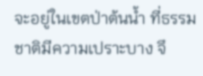จะอยู่ในเขตป่าต้นน้ำ ที่ธรรมชาติมีความเปราะบาง จึ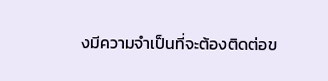งมีความจำเป็นที่จะต้องติดต่อข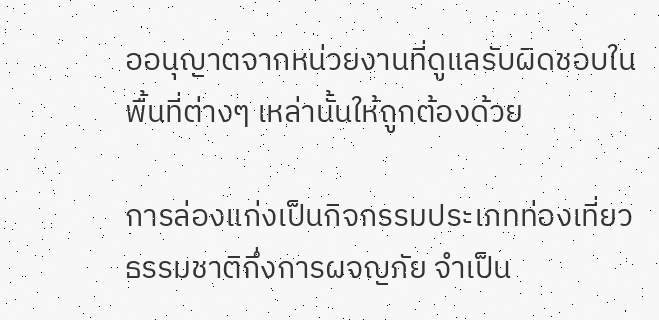ออนุญาตจากหน่วยงานที่ดูแลรับผิดชอบในพื้นที่ต่างๆ เหล่านั้นให้ถูกต้องด้วย

การล่องแก่งเป็นกิจกรรมประเภทท่องเที่ยวธรรมชาติกึ่งการผจญภัย จำเป็น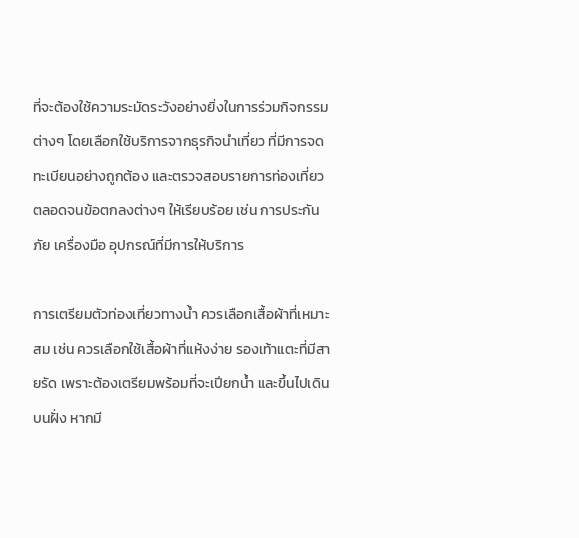ที่จะต้องใช้ความระมัดระวังอย่างยิ่งในการร่วมกิจกรรมต่างๆ โดยเลือกใช้บริการจากธุรกิจนำเที่ยว ที่มีการจดทะเบียนอย่างถูกต้อง และตรวจสอบรายการท่องเที่ยว ตลอดจนข้อตกลงต่างๆ ให้เรียบร้อย เช่น การประกันภัย เครื่องมือ อุปกรณ์ที่มีการให้บริการ

การเตรียมตัวท่องเที่ยวทางน้ำ ควรเลือกเสื้อผ้าที่เหมาะสม เช่น ควรเลือกใช้เสื้อผ้าที่แห้งง่าย รองเท้าแตะที่มีสายรัด เพราะต้องเตรียมพร้อมที่จะเปียกน้ำ และขึ้นไปเดินบนฝั่ง หากมี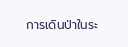การเดินป่าในระ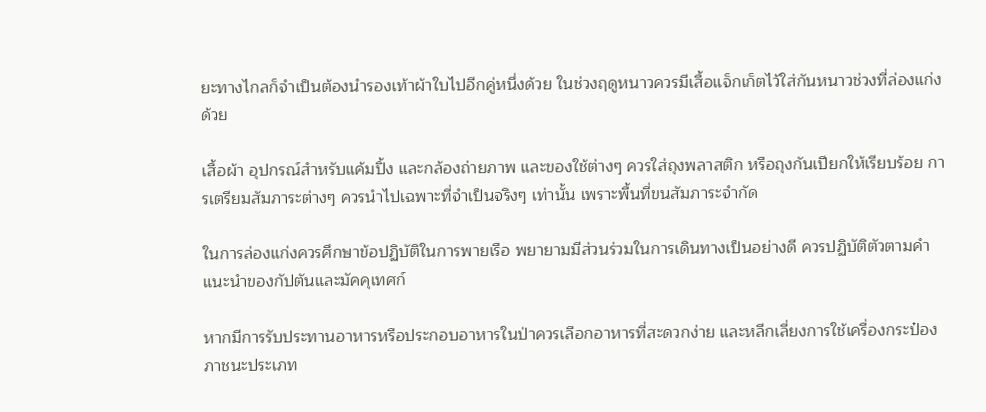ยะทางไกลก็จำเป็นต้องนำรองเท้าผ้าใบไปอีกคู่หนึ่งด้วย ในช่วงฤดูหนาวควรมีเสื้อแจ็กเก็ตไว้ใส่กันหนาวช่วงที่ล่องแก่งด้วย

เสื้อผ้า อุปกรณ์สำหรับแค้มปิ้ง และกล้องถ่ายภาพ และของใช้ต่างๆ ควรใส่ถุงพลาสติก หรือถุงกันเปียกให้เรียบร้อย การเตรียมสัมภาระต่างๆ ควรนำไปเฉพาะที่จำเป็นจริงๆ เท่านั้น เพราะพื้นที่ขนสัมภาระจำกัด

ในการล่องแก่งควรศึกษาข้อปฏิบัติในการพายเรือ พยายามมีส่วนร่วมในการเดินทางเป็นอย่างดี ควรปฏิบัติตัวตามคำแนะนำของกัปตันและมัคคุเทศก์

หากมีการรับประทานอาหารหรือประกอบอาหารในป่าควรเลือกอาหารที่สะดวกง่าย และหลีกเลี่ยงการใช้เครื่องกระป๋อง ภาชนะประเภท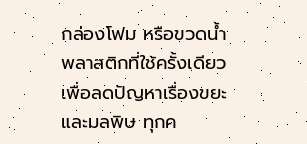กล่องโฟม หรือขวดน้ำพลาสติกที่ใช้ครั้งเดียว เพื่อลดปัญหาเรื่องขยะและมลพิษ ทุกค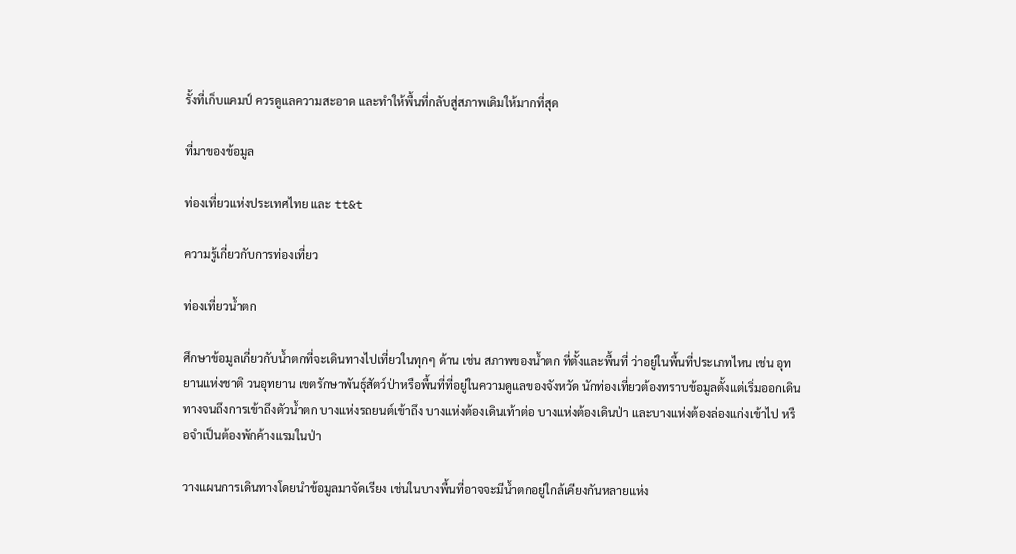รั้งที่เก็บแคมป์ ควรดูแลความสะอาด และทำให้พื้นที่กลับสู่สภาพเดิมให้มากที่สุด

ที่มาของข้อมูล

ท่องเที่ยวแห่งประเทศไทย และ tt&t

ความรู้เกี่ยวกับการท่องเที่ยว

ท่องเที่ยวน้ำตก

ศึกษาข้อมูลเกี่ยวกับน้ำตกที่จะเดินทางไปเที่ยวในทุกๆ ด้าน เช่น สภาพของน้ำตก ที่ตั้งและพื้นที่ ว่าอยู่ในพื้นที่ประเภทไหน เช่น อุทยานแห่งชาติ วนอุทยาน เขตรักษาพันธุ์สัตว์ป่าหรือพื้นที่ที่อยู่ในความดูแลของจังหวัด นักท่องเที่ยวต้องทราบข้อมูลตั้งแต่เริ่มออกเดินทางจนถึงการเข้าถึงตัวน้ำตก บางแห่งรถยนต์เข้าถึง บางแห่งต้องเดินเท้าต่อ บางแห่งต้องเดินป่า และบางแห่งต้องล่องแก่งเข้าไป หรือจำเป็นต้องพักค้างแรมในป่า

วางแผนการเดินทางโดยนำข้อมูลมาจัดเรียง เช่นในบางพื้นที่อาจจะมีน้ำตกอยู่ใกล้เคียงกันหลายแห่ง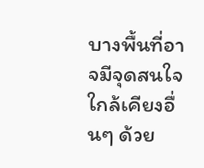บางพื้นที่อาจมีจุดสนใจใกล้เคียงอื่นๆ ด้วย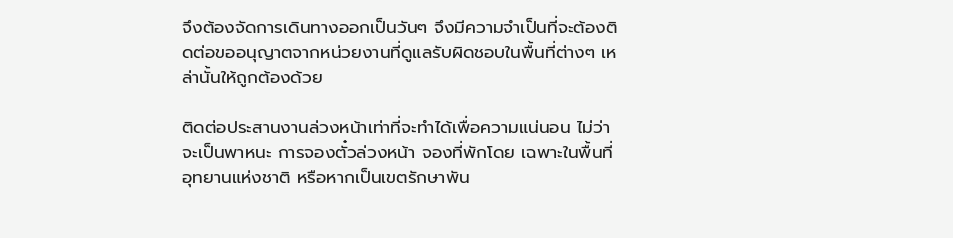จึงต้องจัดการเดินทางออกเป็นวันๆ จึงมีความจำเป็นที่จะต้องติดต่อขออนุญาตจากหน่วยงานที่ดูแลรับผิดชอบในพื้นที่ต่างๆ เหล่านั้นให้ถูกต้องด้วย

ติดต่อประสานงานล่วงหน้าเท่าที่จะทำได้เพื่อความแน่นอน ไม่ว่าจะเป็นพาหนะ การจองตั๋วล่วงหน้า จองที่พักโดย เฉพาะในพื้นที่อุทยานแห่งชาติ หรือหากเป็นเขตรักษาพัน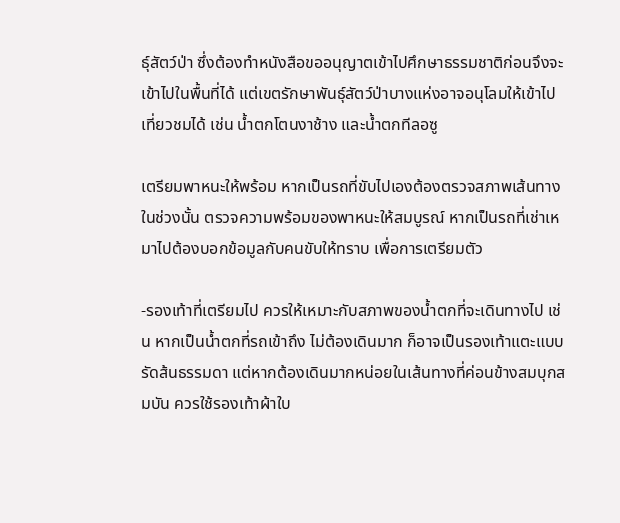ธุ์สัตว์ป่า ซึ่งต้องทำหนังสือขออนุญาตเข้าไปศึกษาธรรมชาติก่อนจึงจะเข้าไปในพื้นที่ได้ แต่เขตรักษาพันธุ์สัตว์ป่าบางแห่งอาจอนุโลมให้เข้าไปเที่ยวชมได้ เช่น น้ำตกโตนงาช้าง และน้ำตกทีลอซู

เตรียมพาหนะให้พร้อม หากเป็นรถที่ขับไปเองต้องตรวจสภาพเส้นทางในช่วงนั้น ตรวจความพร้อมของพาหนะให้สมบูรณ์ หากเป็นรถที่เช่าเหมาไปต้องบอกข้อมูลกับคนขับให้ทราบ เพื่อการเตรียมตัว

-รองเท้าที่เตรียมไป ควรให้เหมาะกับสภาพของน้ำตกที่จะเดินทางไป เช่น หากเป็นน้ำตกที่รถเข้าถึง ไม่ต้องเดินมาก ก็อาจเป็นรองเท้าแตะแบบรัดส้นธรรมดา แต่หากต้องเดินมากหน่อยในเส้นทางที่ค่อนข้างสมบุกสมบัน ควรใช้รองเท้าผ้าใบ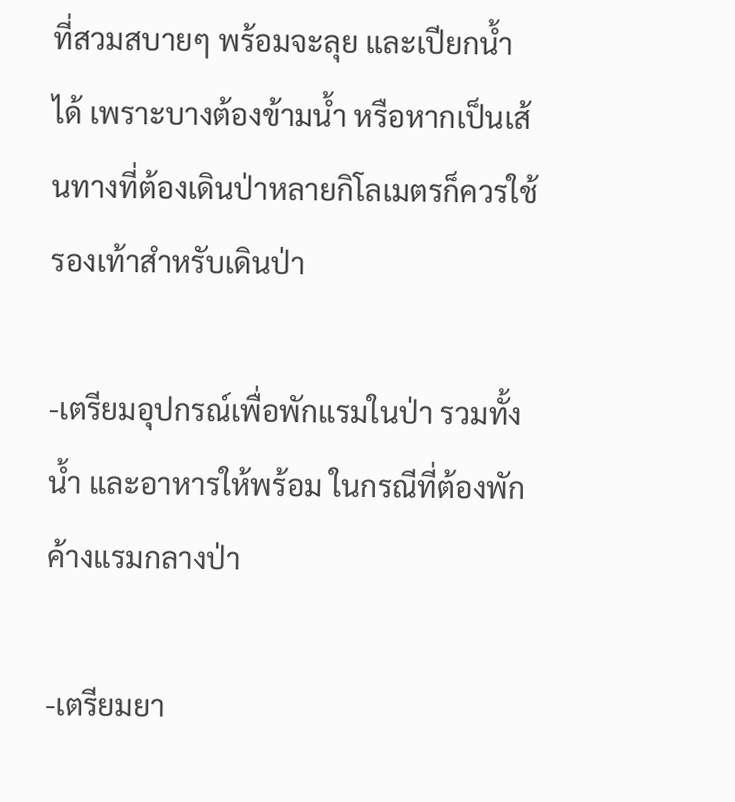ที่สวมสบายๆ พร้อมจะลุย และเปียกน้ำได้ เพราะบางต้องข้ามน้ำ หรือหากเป็นเส้นทางที่ต้องเดินป่าหลายกิโลเมตรก็ควรใช้รองเท้าสำหรับเดินป่า

-เตรียมอุปกรณ์เพื่อพักแรมในป่า รวมทั้งน้ำ และอาหารให้พร้อม ในกรณีที่ต้องพักค้างแรมกลางป่า

-เตรียมยา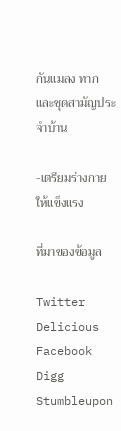กันแมลง ทาก และชุดสามัญประจำบ้าน

-เตรียมร่างกายให้แข็งแรง

ที่มาของข้อมูล

Twitter Delicious Facebook Digg Stumbleupon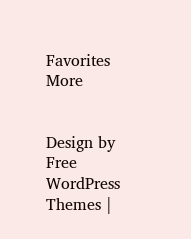Favorites More


Design by Free WordPress Themes |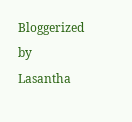Bloggerized by Lasantha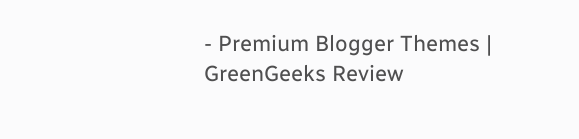- Premium Blogger Themes | GreenGeeks Review